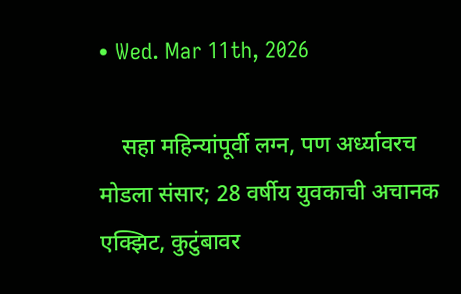• Wed. Mar 11th, 2026

    सहा महिन्यांपूर्वी लग्न, पण अर्ध्यावरच मोडला संसार; 28 वर्षीय युवकाची अचानक एक्झिट, कुटुंबावर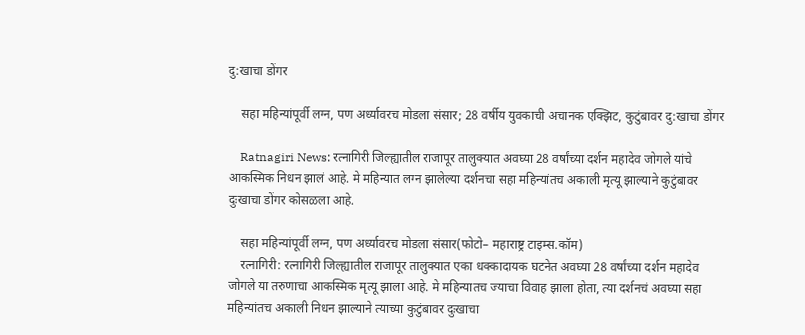दु:खाचा डोंगर

    सहा महिन्यांपूर्वी लग्न, पण अर्ध्यावरच मोडला संसार; 28 वर्षीय युवकाची अचानक एक्झिट, कुटुंबावर दु:खाचा डोंगर

    Ratnagiri News: रत्नागिरी जिल्ह्यातील राजापूर तालुक्यात अवघ्या 28 वर्षांच्या दर्शन महादेव जोगले यांचे आकस्मिक निधन झालं आहे. मे महिन्यात लग्न झालेल्या दर्शनचा सहा महिन्यांतच अकाली मृत्यू झाल्याने कुटुंबावर दुःखाचा डोंगर कोसळला आहे.

    सहा महिन्यांपूर्वी लग्न, पण अर्ध्यावरच मोडला संसार(फोटो– महाराष्ट्र टाइम्स.कॉम)
    रत्नागिरी: रत्नागिरी जिल्ह्यातील राजापूर तालुक्यात एका धक्कादायक घटनेत अवघ्या 28 वर्षांच्या दर्शन महादेव जोगले या तरुणाचा आकस्मिक मृत्यू झाला आहे. मे महिन्यातच ज्याचा विवाह झाला होता, त्या दर्शनचं अवघ्या सहा महिन्यांतच अकाली निधन झाल्याने त्याच्या कुटुंबावर दुःखाचा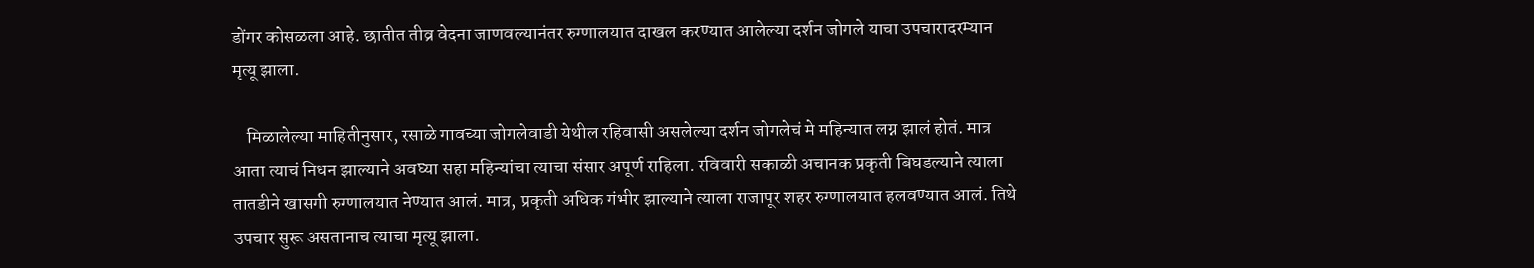डोंगर कोसळला आहे. छातीत तीव्र वेदना जाणवल्यानंतर रुग्णालयात दाखल करण्यात आलेल्या दर्शन जोगले याचा उपचारादरम्यान मृत्यू झाला.

    मिळालेल्या माहितीनुसार, रसाळे गावच्या जोगलेवाडी येथील रहिवासी असलेल्या दर्शन जोगलेचं मे महिन्यात लग्न झालं होतं. मात्र आता त्याचं निधन झाल्याने अवघ्या सहा महिन्यांचा त्याचा संसार अपूर्ण राहिला. रविवारी सकाळी अचानक प्रकृती बिघडल्याने त्याला तातडीने खासगी रुग्णालयात नेण्यात आलं. मात्र, प्रकृती अधिक गंभीर झाल्याने त्याला राजापूर शहर रुग्णालयात हलवण्यात आलं. तिथे उपचार सुरू असतानाच त्याचा मृत्यू झाला.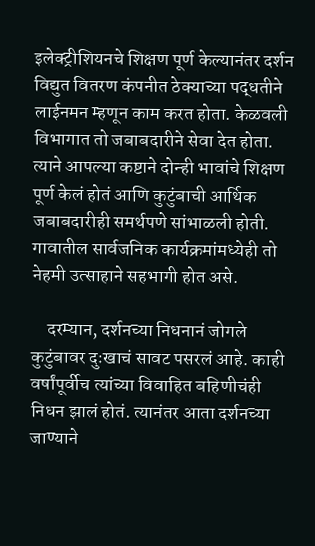इलेक्ट्रीशियनचे शिक्षण पूर्ण केल्यानंतर दर्शन विद्युत वितरण कंपनीत ठेक्याच्या पद्धतीने लाईनमन म्हणून काम करत होता. केळवली विभागात तो जबाबदारीने सेवा देत होता. त्याने आपल्या कष्टाने दोन्ही भावांचे शिक्षण पूर्ण केलं होतं आणि कुटुंबाची आर्थिक जबाबदारीही समर्थपणे सांभाळली होती. गावातील सार्वजनिक कार्यक्रमांमध्येही तो नेहमी उत्साहाने सहभागी होत असे.

    दरम्यान, दर्शनच्या निधनानं जोगले कुटुंबावर दुःखाचं सावट पसरलं आहे. काही वर्षांपूर्वीच त्यांच्या विवाहित बहिणीचंही निधन झालं होतं. त्यानंतर आता दर्शनच्या जाण्याने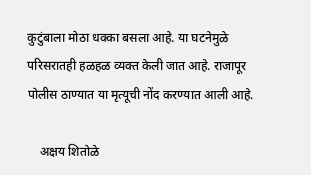कुटुंबाला मोठा धक्का बसला आहे. या घटनेमुळे परिसरातही हळहळ व्यक्त केली जात आहे. राजापूर पोलीस ठाण्यात या मृत्यूची नोंद करण्यात आली आहे.

    अक्षय शितोळे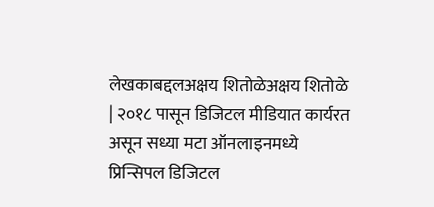लेखकाबद्दलअक्षय शितोळेअक्षय शितोळे | २०१८ पासून डिजिटल मीडियात कार्यरत असून सध्या मटा ऑनलाइनमध्ये प्रिन्सिपल डिजिटल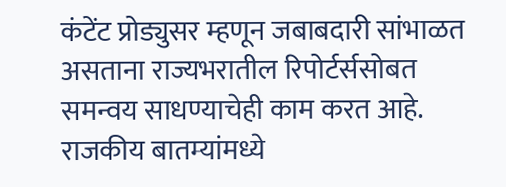कंटेंट प्रोड्युसर म्हणून जबाबदारी सांभाळत असताना राज्यभरातील रिपोर्टर्ससोबत समन्वय साधण्याचेही काम करत आहे. राजकीय बातम्यांमध्ये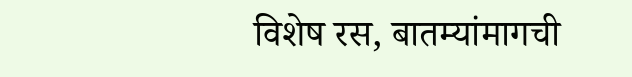विशेष रस, बातम्यांमागची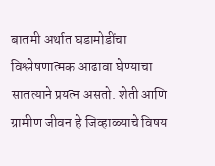बातमी अर्थात घडामोडींचा विश्लेषणात्मक आढावा घेण्याचा सातत्याने प्रयत्न असतो. शेती आणि ग्रामीण जीवन हे जिव्हाळ्याचे विषय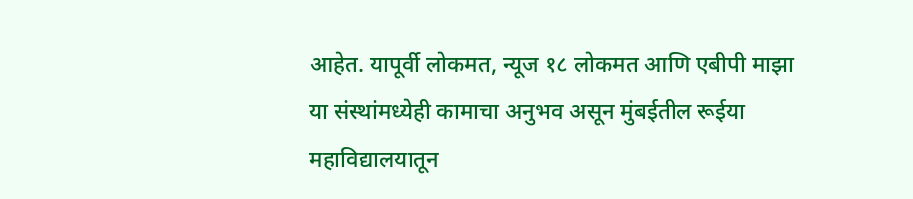आहेत. यापूर्वी लोकमत, न्यूज १८ लोकमत आणि एबीपी माझा या संस्थांमध्येही कामाचा अनुभव असून मुंबईतील रूईया महाविद्यालयातून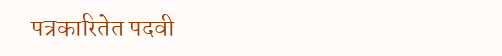पत्रकारितेत पदवी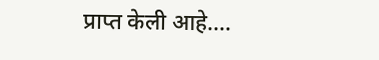प्राप्त केली आहे.…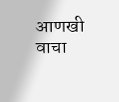आणखी वाचा